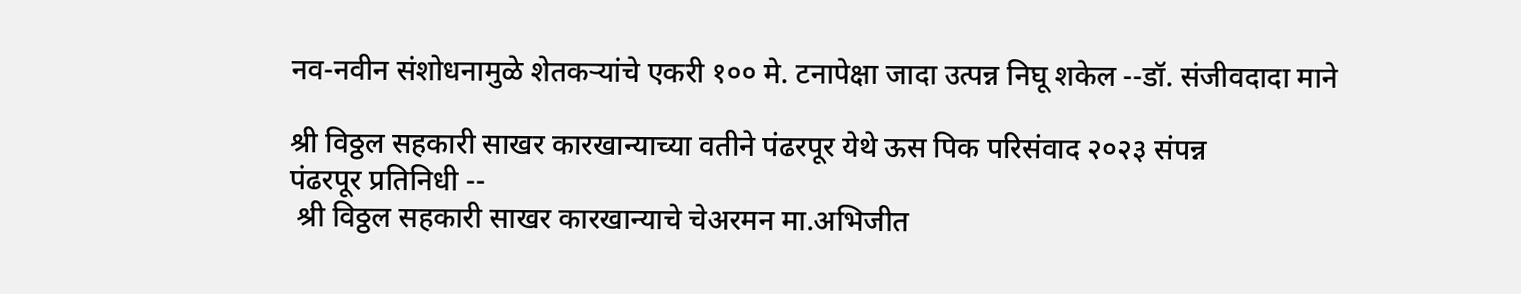नव-नवीन संशोधनामुळे शेतकऱ्यांचे एकरी १०० मे. टनापेक्षा जादा उत्पन्न निघू शकेल --डॉ. संजीवदादा माने

श्री विठ्ठल सहकारी साखर कारखान्याच्या वतीने पंढरपूर येथे ऊस पिक परिसंवाद २०२३ संपन्न
पंढरपूर प्रतिनिधी --
 श्री विठ्ठल सहकारी साखर कारखान्याचे चेअरमन मा.अभिजीत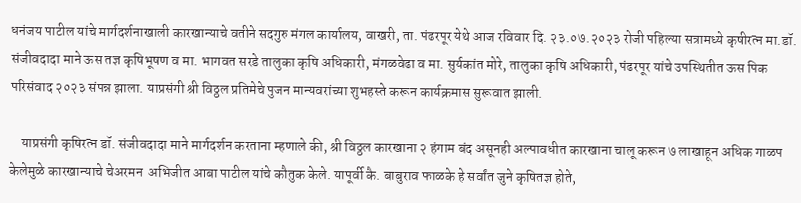धनंजय पाटील यांचे मार्गदर्शनाखाली कारखान्याचे वतीने सदगुरु मंगल कार्यालय, वाखरी, ता. पंढरपूर येथे आज रविवार दि. २३.०७.२०२३ रोजी पहिल्या सत्रामध्ये कृषीरत्न मा.डॉ. संजीवदादा माने ऊस तज्ञ कृषिभूषण व मा. भागवत सरडे तालुका कृषि अधिकारी, मंगळवेढा व मा. सुर्यकांत मोरे, तालुका कृषि अधिकारी, पंढरपूर यांचे उपस्थितीत ऊस पिक परिसंवाद २०२३ संपन्न झाला. याप्रसंगी श्री विठ्ठल प्रतिमेचे पुजन मान्यवरांच्या शुभहस्ते करून कार्यक्रमास सुरूवात झाली.

    याप्रसंगी कृषिरत्न डॉ. संजीवदादा माने मार्गदर्शन करताना म्हणाले की, श्री विठ्ठल कारखाना २ हंगाम बंद असूनही अल्पावधीत कारखाना चालू करून ७ लाखाहून अधिक गाळप केलेमुळे कारखान्याचे चेअरमन  अभिजीत आबा पाटील यांचे कौतुक केले. यापूर्वी कै. बाबुराव फाळके हे सर्वांत जुने कृषितज्ञ होते,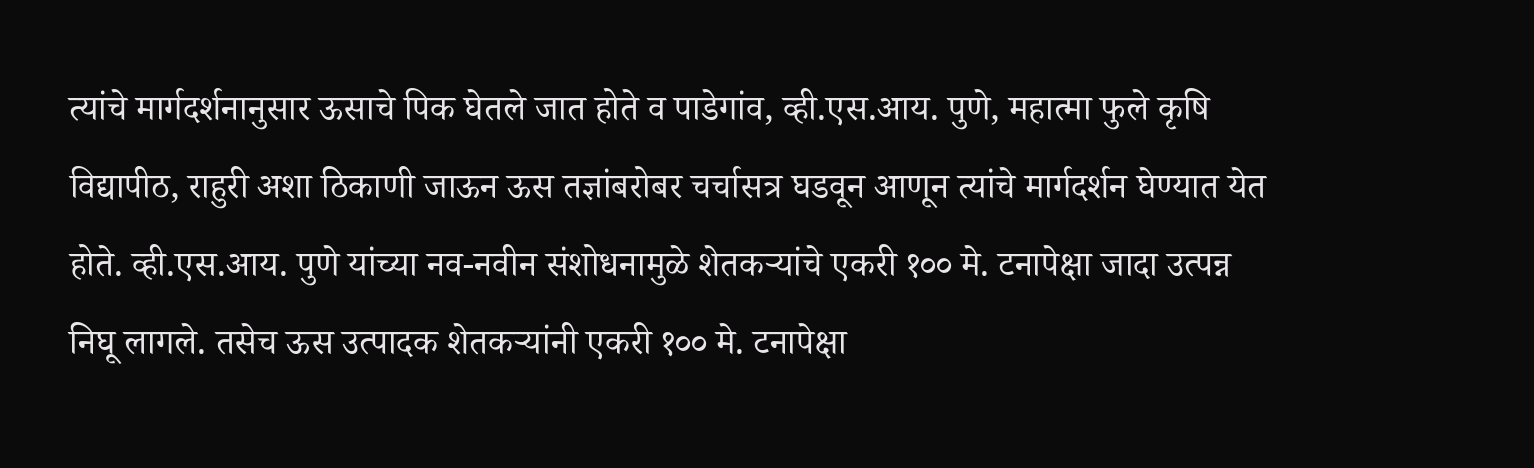त्यांचे मार्गदर्शनानुसार ऊसाचे पिक घेतले जात होते व पाडेगांव, व्ही.एस.आय. पुणे, महात्मा फुले कृषि विद्यापीठ, राहुरी अशा ठिकाणी जाऊन ऊस तज्ञांबरोबर चर्चासत्र घडवून आणून त्यांचे मार्गदर्शन घेण्यात येत होते. व्ही.एस.आय. पुणे यांच्या नव-नवीन संशोधनामुळे शेतकऱ्यांचे एकरी १०० मे. टनापेक्षा जादा उत्पन्न निघू लागले. तसेच ऊस उत्पादक शेतकऱ्यांनी एकरी १०० मे. टनापेक्षा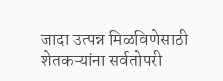जादा उत्पन्न मिळविणेसाठी शेतकऱ्यांना सर्वतोपरी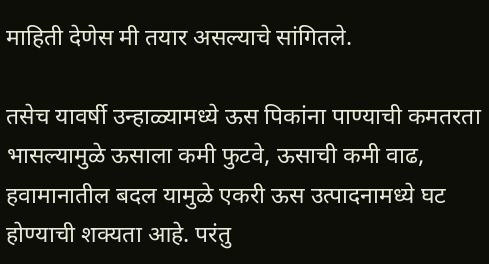माहिती देणेस मी तयार असल्याचे सांगितले.

तसेच यावर्षी उन्हाळ्यामध्ये ऊस पिकांना पाण्याची कमतरता भासल्यामुळे ऊसाला कमी फुटवे, ऊसाची कमी वाढ, हवामानातील बदल यामुळे एकरी ऊस उत्पादनामध्ये घट होण्याची शक्यता आहे. परंतु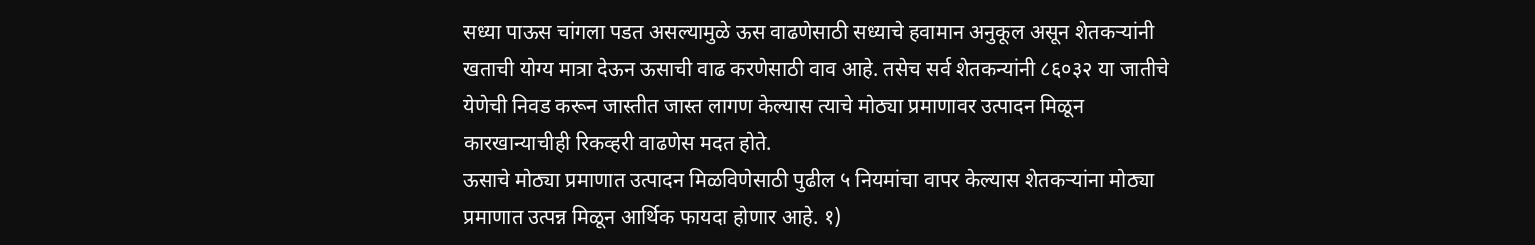सध्या पाऊस चांगला पडत असल्यामुळे ऊस वाढणेसाठी सध्याचे हवामान अनुकूल असून शेतकऱ्यांनी खताची योग्य मात्रा देऊन ऊसाची वाढ करणेसाठी वाव आहे. तसेच सर्व शेतकन्यांनी ८६०३२ या जातीचे येणेची निवड करून जास्तीत जास्त लागण केल्यास त्याचे मोठ्या प्रमाणावर उत्पादन मिळून कारखान्याचीही रिकव्हरी वाढणेस मदत होते.
ऊसाचे मोठ्या प्रमाणात उत्पादन मिळविणेसाठी पुढील ५ नियमांचा वापर केल्यास शेतकऱ्यांना मोठ्या प्रमाणात उत्पन्न मिळून आर्थिक फायदा होणार आहे. १)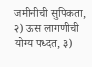जमीनीची सुपिकता, २) ऊस लागणीची योग्य पध्दत, ३)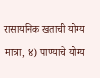रासायनिक खताची योग्य मात्रा, ४) पाण्याचे योग्य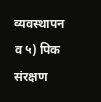व्यवस्थापन व ५) पिक संरक्षण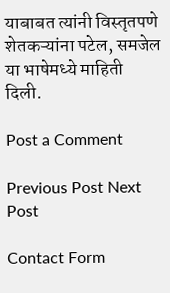याबाबत त्यांनी विस्तृतपणे शेतकऱ्यांना पटेल, समजेल या भाषेमध्ये माहिती दिली.

Post a Comment

Previous Post Next Post

Contact Form